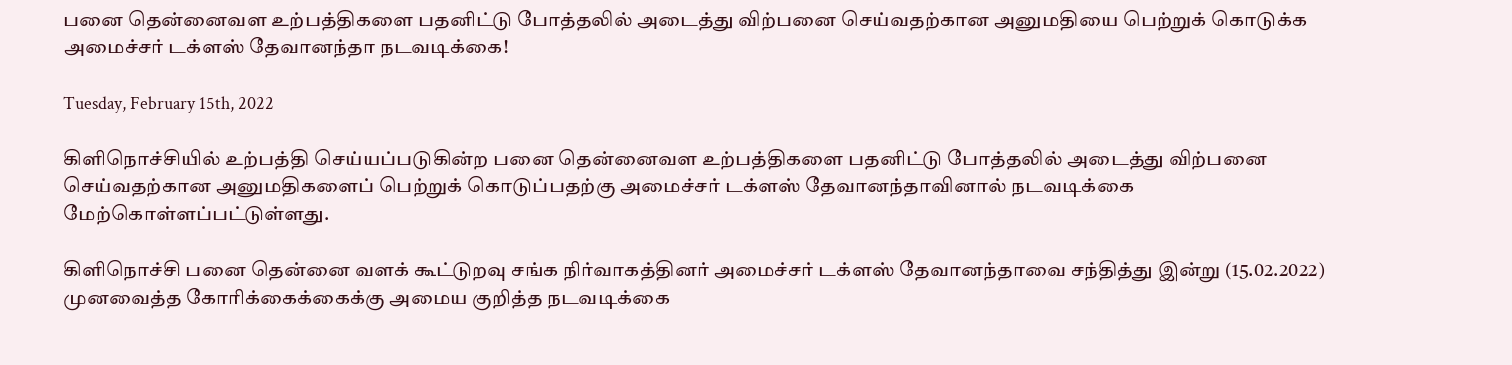பனை தென்னைவள உற்பத்திகளை பதனிட்டு போத்தலில் அடைத்து விற்பனை செய்வதற்கான அனுமதியை பெற்றுக் கொடுக்க அமைச்சர் டக்ளஸ் தேவானந்தா நடவடிக்கை!

Tuesday, February 15th, 2022

கிளிநொச்சியில் உற்பத்தி செய்யப்படுகின்ற பனை தென்னைவள உற்பத்திகளை பதனிட்டு போத்தலில் அடைத்து விற்பனை செய்வதற்கான அனுமதிகளைப் பெற்றுக் கொடுப்பதற்கு அமைச்சர் டக்ளஸ் தேவானந்தாவினால் நடவடிக்கை மேற்கொள்ளப்பட்டுள்ளது.

கிளிநொச்சி பனை தென்னை வளக் கூட்டுறவு சங்க நிர்வாகத்தினர் அமைச்சர் டக்ளஸ் தேவானந்தாவை சந்தித்து இன்று (15.02.2022) முனவைத்த கோரிக்கைக்கைக்கு அமைய குறித்த நடவடிக்கை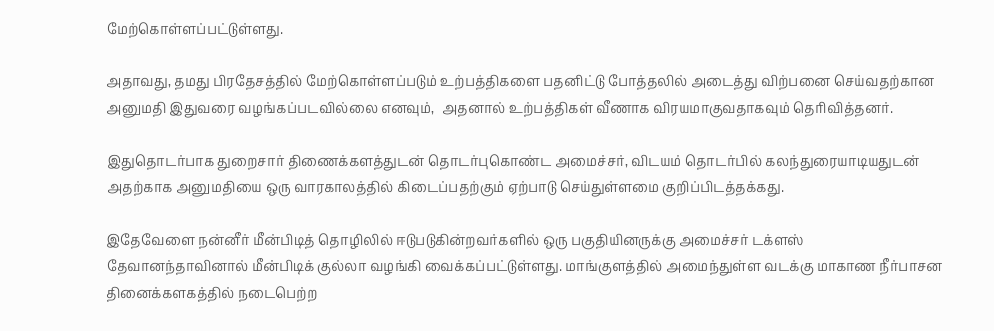மேற்கொள்ளப்பட்டுள்ளது.

அதாவது, தமது பிரதேசத்தில் மேற்கொள்ளப்படும் உற்பத்திகளை பதனிட்டு போத்தலில் அடைத்து விற்பனை செய்வதற்கான  அனுமதி இதுவரை வழங்கப்படவில்லை எனவும்,  அதனால் உற்பத்திகள் வீணாக விரயமாகுவதாகவும் தெரிவித்தனர்.

இதுதொடர்பாக துறைசார் திணைக்களத்துடன் தொடர்புகொண்ட அமைச்சர், விடயம் தொடர்பில் கலந்துரையாடியதுடன் அதற்காக அனுமதியை ஒரு வாரகாலத்தில் கிடைப்பதற்கும் ஏற்பாடு செய்துள்ளமை குறிப்பிடத்தக்கது.

இதேவேளை நன்னீர் மீன்பிடித் தொழிலில் ஈடுபடுகின்றவர்களில் ஒரு பகுதியினருக்கு அமைச்சர் டக்ளஸ் தேவானந்தாவினால் மீன்பிடிக் குல்லா வழங்கி வைக்கப்பட்டுள்ளது. மாங்குளத்தில் அமைந்துள்ள வடக்கு மாகாண நீர்பாசன தினைக்களகத்தில் நடைபெற்ற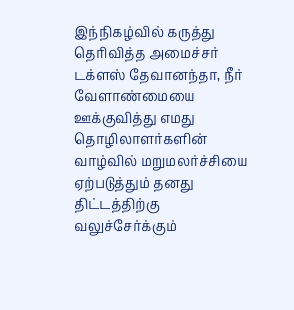இந்நிகழ்வில் கருத்து தெரிவித்த அமைச்சர் டக்ளஸ் தேவானந்தா, நீர் வேளாண்மையை ஊக்குவித்து எமது தொழிலாளர்களின் வாழ்வில் மறுமலர்ச்சியை ஏற்படுத்தும் தனது திட்டத்திற்கு வலுச்சேர்க்கும்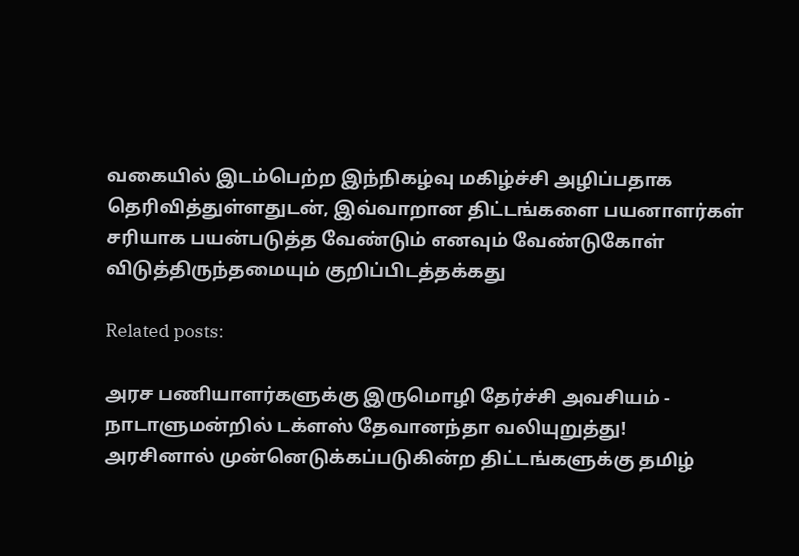வகையில் இடம்பெற்ற இந்நிகழ்வு மகிழ்ச்சி அழிப்பதாக தெரிவித்துள்ளதுடன், இவ்வாறான திட்டங்களை பயனாளர்கள் சரியாக பயன்படுத்த வேண்டும் எனவும் வேண்டுகோள் விடுத்திருந்தமையும் குறிப்பிடத்தக்கது

Related posts:

அரச பணியாளர்களுக்கு இருமொழி தேர்ச்சி அவசியம் - நாடாளுமன்றில் டக்ளஸ் தேவானந்தா வலியுறுத்து!
அரசினால் முன்னெடுக்கப்படுகின்ற திட்டங்களுக்கு தமிழ்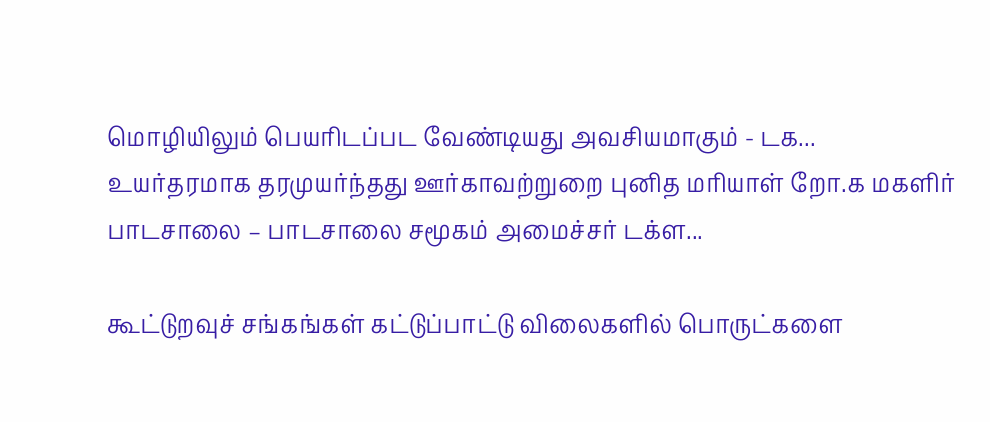மொழியிலும் பெயரிடப்பட வேண்டியது அவசியமாகும் - டக...
உயர்தரமாக தரமுயர்ந்தது ஊர்காவற்றுறை புனித மரியாள் றோ.க மகளிர் பாடசாலை – பாடசாலை சமூகம் அமைச்சர் டக்ள...

கூட்டுறவுச் சங்கங்கள் கட்டுப்பாட்டு விலைகளில் பொருட்களை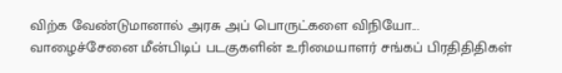விற்க வேண்டுமானால் அரசு அப் பொருட்களை விநியோ...
வாழைச்சேனை மீன்பிடிப் படகுகளின் உரிமையாளர் சங்கப் பிரதிதிதிகள்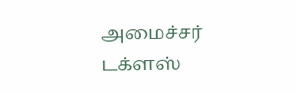அமைச்சர் டக்ளஸ்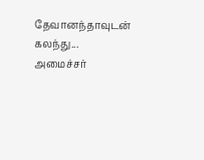தேவானந்தாவுடன் கலந்து...
அமைச்சர்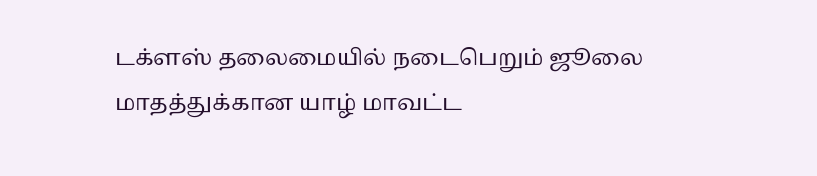டக்ளஸ் தலைமையில் நடைபெறும் ஜூலை மாதத்துக்கான யாழ் மாவட்ட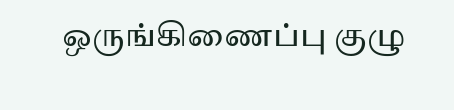ஒருங்கிணைப்பு குழு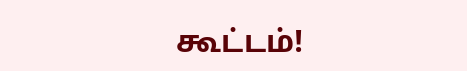கூட்டம்!